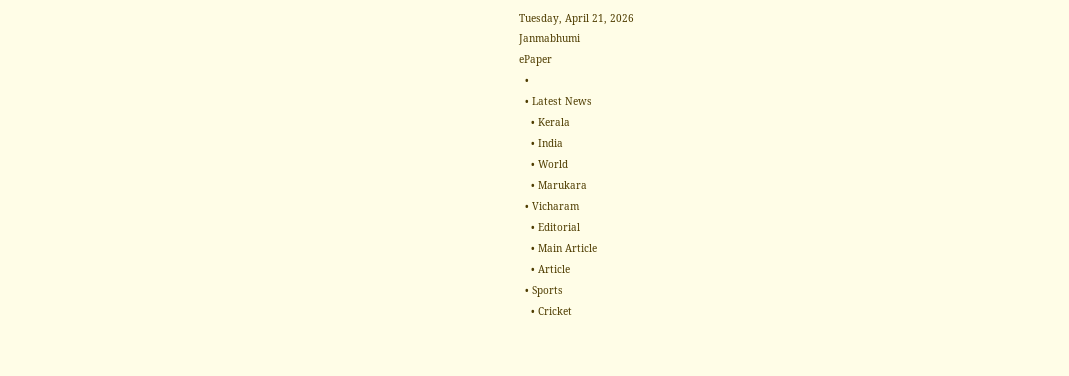Tuesday, April 21, 2026
Janmabhumi
ePaper
  •
  • Latest News
    • Kerala
    • India
    • World
    • Marukara
  • Vicharam
    • Editorial
    • Main Article
    • Article
  • Sports
    • Cricket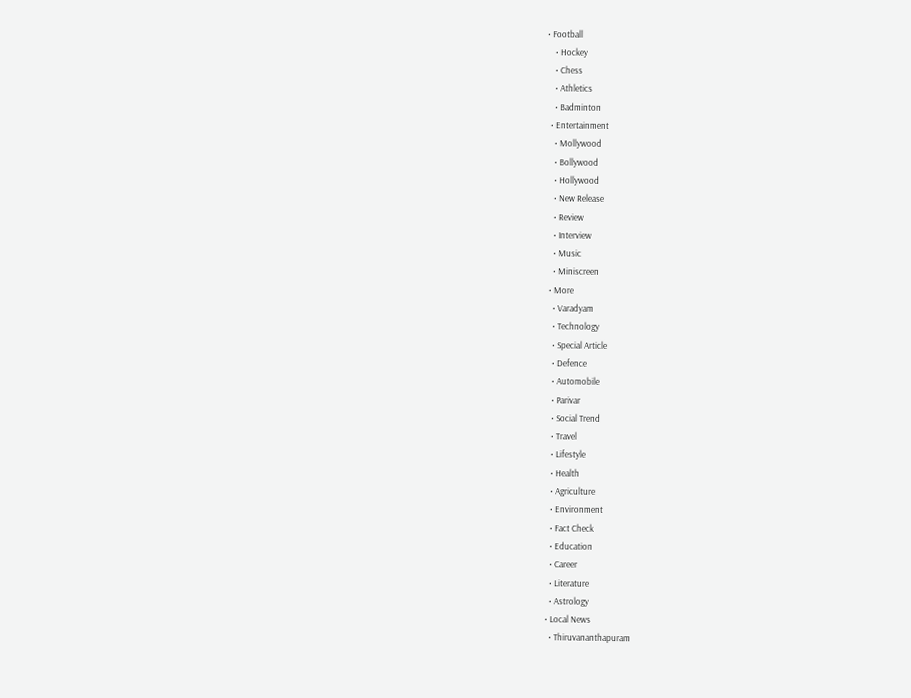• Football
    • Hockey
    • Chess
    • Athletics
    • Badminton
  • Entertainment
    • Mollywood
    • Bollywood
    • Hollywood
    • New Release
    • Review
    • Interview
    • Music
    • Miniscreen
  • More
    • Varadyam
    • Technology
    • Special Article
    • Defence
    • Automobile
    • Parivar
    • Social Trend
    • Travel
    • Lifestyle
    • Health
    • Agriculture
    • Environment
    • Fact Check
    • Education
    • Career
    • Literature
    • Astrology
  • Local News
    • Thiruvananthapuram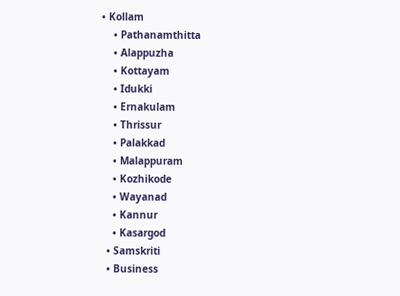• Kollam
    • Pathanamthitta
    • Alappuzha
    • Kottayam
    • Idukki
    • Ernakulam
    • Thrissur
    • Palakkad
    • Malappuram
    • Kozhikode
    • Wayanad
    • Kannur
    • Kasargod
  • Samskriti
  • Business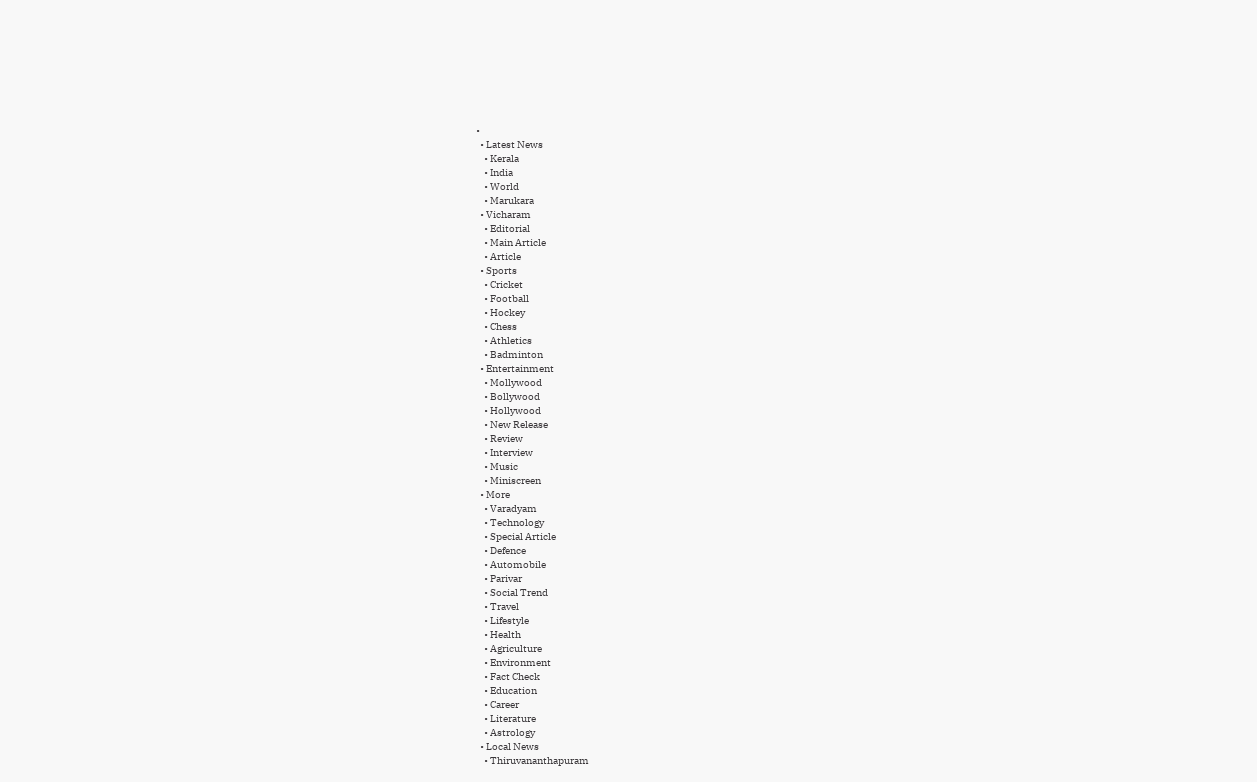•
  • Latest News
    • Kerala
    • India
    • World
    • Marukara
  • Vicharam
    • Editorial
    • Main Article
    • Article
  • Sports
    • Cricket
    • Football
    • Hockey
    • Chess
    • Athletics
    • Badminton
  • Entertainment
    • Mollywood
    • Bollywood
    • Hollywood
    • New Release
    • Review
    • Interview
    • Music
    • Miniscreen
  • More
    • Varadyam
    • Technology
    • Special Article
    • Defence
    • Automobile
    • Parivar
    • Social Trend
    • Travel
    • Lifestyle
    • Health
    • Agriculture
    • Environment
    • Fact Check
    • Education
    • Career
    • Literature
    • Astrology
  • Local News
    • Thiruvananthapuram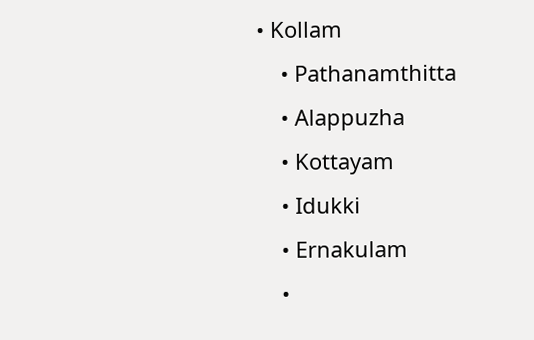• Kollam
    • Pathanamthitta
    • Alappuzha
    • Kottayam
    • Idukki
    • Ernakulam
    •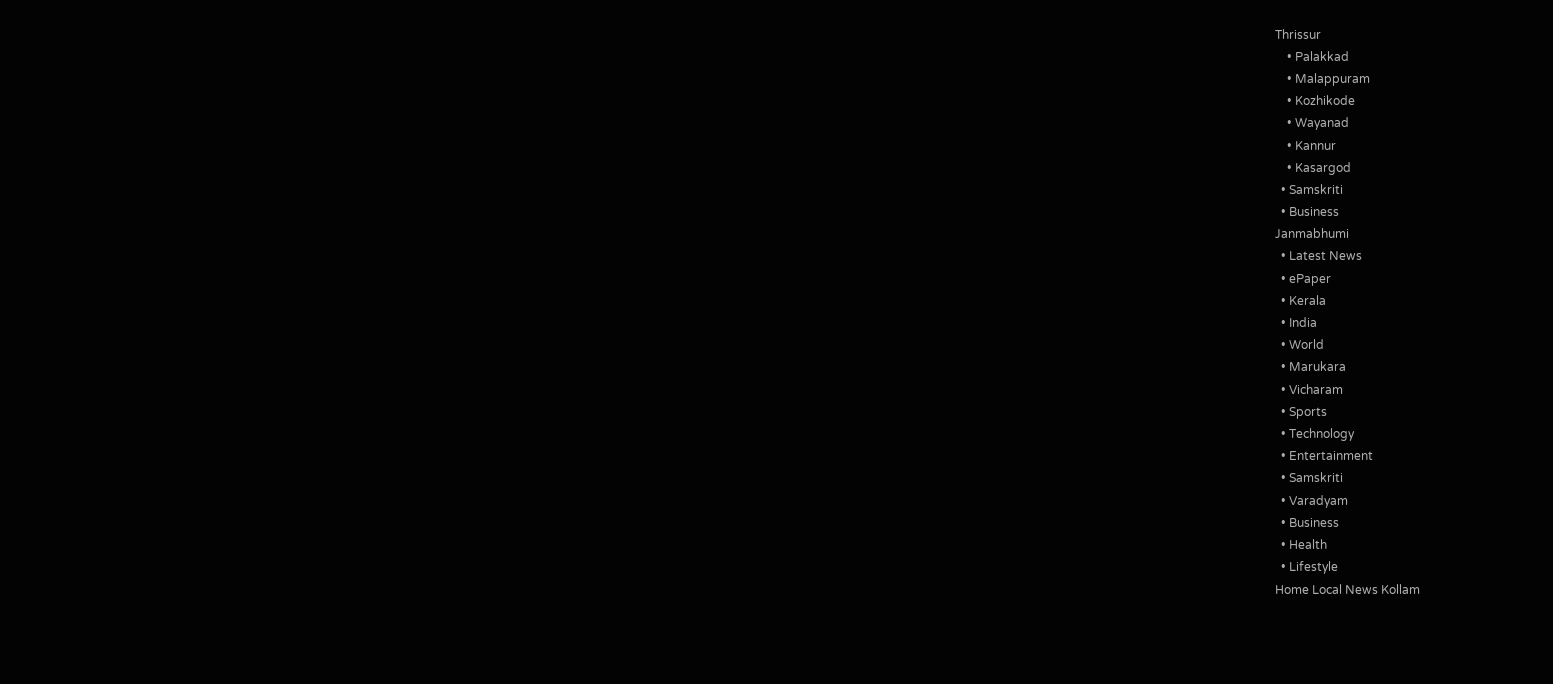Thrissur
    • Palakkad
    • Malappuram
    • Kozhikode
    • Wayanad
    • Kannur
    • Kasargod
  • Samskriti
  • Business
Janmabhumi
  • Latest News
  • ePaper
  • Kerala
  • India
  • World
  • Marukara
  • Vicharam
  • Sports
  • Technology
  • Entertainment
  • Samskriti
  • Varadyam
  • Business
  • Health
  • Lifestyle
Home Local News Kollam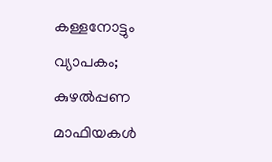കള്ളനോട്ടും വ്യാപകം; കുഴല്‍പ്പണ മാഫിയകള്‍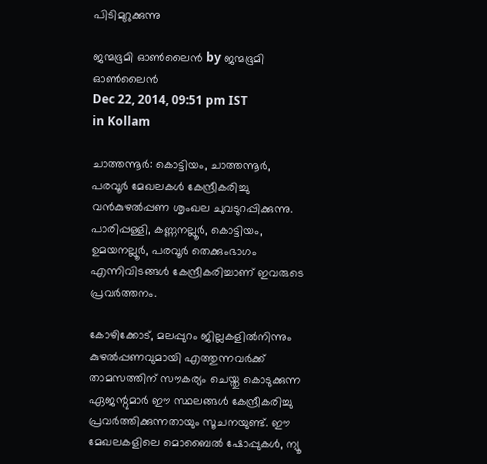പിടിമുറുക്കുന്നു

ജന്മഭൂമി ഓണ്‍ലൈന്‍ by ജന്മഭൂമി ഓണ്‍ലൈന്‍
Dec 22, 2014, 09:51 pm IST
in Kollam

ചാത്തന്നൂര്‍: കൊട്ടിയം, ചാത്തന്നൂര്‍, പരവൂര്‍ മേഖലകള്‍ കേന്ദ്രീകരിച്ചു വന്‍കുഴല്‍പ്പണ ശൃംഖല ചുവടുറപ്പിക്കുന്നു. പാരിപ്പള്ളി, കണ്ണനല്ലൂര്‍, കൊട്ടിയം, ഉമയനല്ലൂര്‍, പരവൂര്‍ തെക്കുംഭാഗം എന്നിവിടങ്ങള്‍ കേന്ദ്രീകരിച്ചാണ് ഇവരുടെ പ്രവര്‍ത്തനം.

കോഴിക്കോട്, മലപ്പുറം ജില്ലകളില്‍നിന്നും കുഴല്‍പ്പണവുമായി എത്തുന്നവര്‍ക്ക് താമസത്തിന് സൗകര്യം ചെയ്തു കൊടുക്കുന്ന ഏജന്റുമാര്‍ ഈ സ്ഥലങ്ങള്‍ കേന്ദ്രീകരിച്ചു പ്രവര്‍ത്തിക്കുന്നതായും സൂചനയുണ്ട്. ഈ മേഖലകളിലെ മൊബൈല്‍ ഷോപ്പുകള്‍, ന്യൂ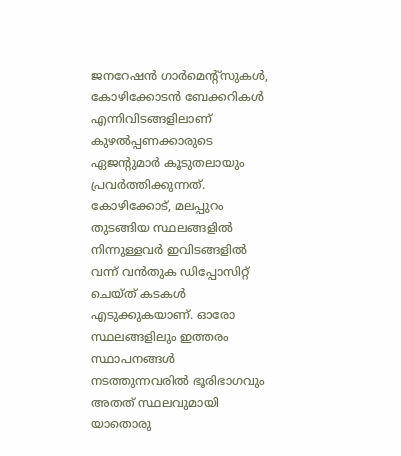ജനറേഷന്‍ ഗാര്‍മെന്റ്‌സുകള്‍, കോഴിക്കോടന്‍ ബേക്കറികള്‍ എന്നിവിടങ്ങളിലാണ് കുഴല്‍പ്പണക്കാരുടെ ഏജന്റുമാര്‍ കൂടുതലായും പ്രവര്‍ത്തിക്കുന്നത്. കോഴിക്കോട്, മലപ്പുറം തുടങ്ങിയ സ്ഥലങ്ങളില്‍ നിന്നുള്ളവര്‍ ഇവിടങ്ങളില്‍ വന്ന് വന്‍തുക ഡിപ്പോസിറ്റ് ചെയ്ത് കടകള്‍ എടുക്കുകയാണ്. ഓരോ സ്ഥലങ്ങളിലും ഇത്തരം സ്ഥാപനങ്ങള്‍ നടത്തുന്നവരില്‍ ഭൂരിഭാഗവും അതത് സ്ഥലവുമായി യാതൊരു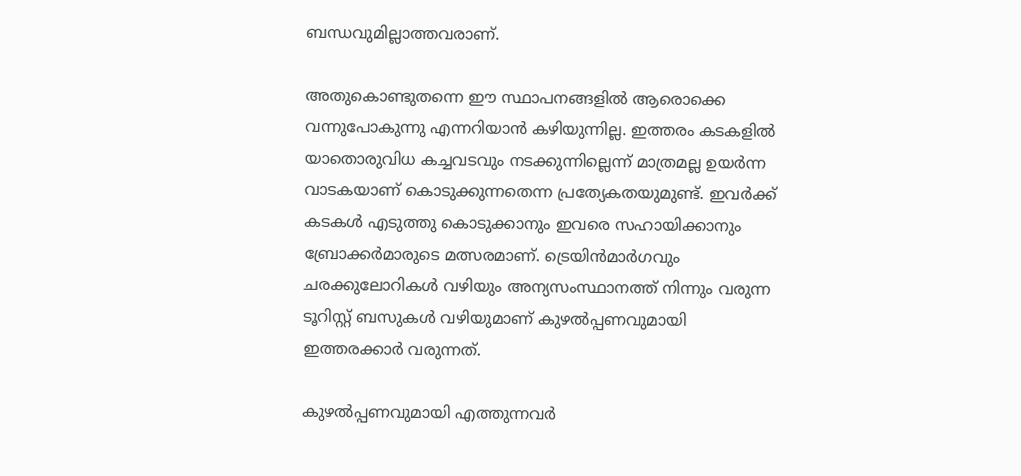ബന്ധവുമില്ലാത്തവരാണ്.

അതുകൊണ്ടുതന്നെ ഈ സ്ഥാപനങ്ങളില്‍ ആരൊക്കെ വന്നുപോകുന്നു എന്നറിയാന്‍ കഴിയുന്നില്ല. ഇത്തരം കടകളില്‍ യാതൊരുവിധ കച്ചവടവും നടക്കുന്നില്ലെന്ന് മാത്രമല്ല ഉയര്‍ന്ന വാടകയാണ് കൊടുക്കുന്നതെന്ന പ്രത്യേകതയുമുണ്ട്. ഇവര്‍ക്ക് കടകള്‍ എടുത്തു കൊടുക്കാനും ഇവരെ സഹായിക്കാനും ബ്രോക്കര്‍മാരുടെ മത്സരമാണ്. ട്രെയിന്‍മാര്‍ഗവും ചരക്കുലോറികള്‍ വഴിയും അന്യസംസ്ഥാനത്ത് നിന്നും വരുന്ന ടൂറിസ്റ്റ് ബസുകള്‍ വഴിയുമാണ് കുഴല്‍പ്പണവുമായി ഇത്തരക്കാര്‍ വരുന്നത്.

കുഴല്‍പ്പണവുമായി എത്തുന്നവര്‍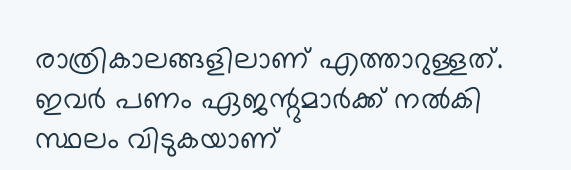രാത്രികാലങ്ങളിലാണ് എത്താറുള്ളത്. ഇവര്‍ പണം ഏജന്റുമാര്‍ക്ക് നല്‍കി സ്ഥലം വിടുകയാണ്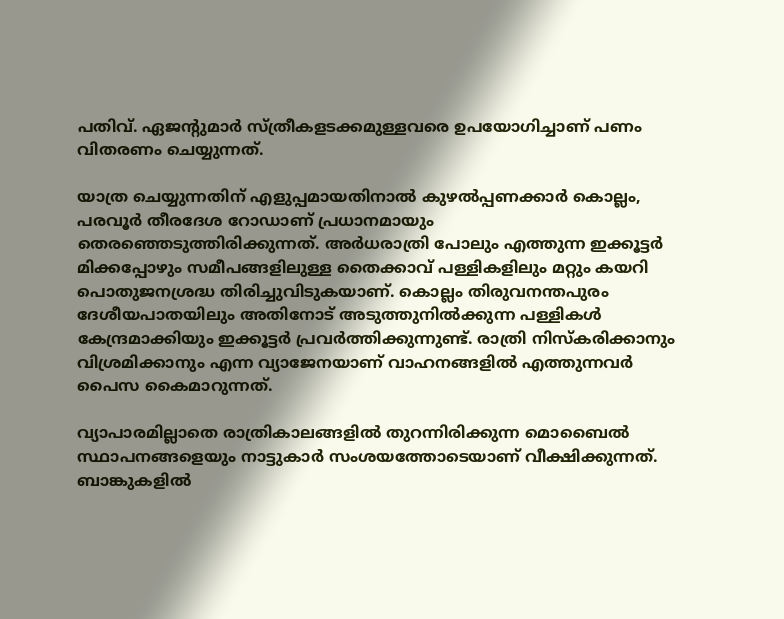പതിവ്. ഏജന്റുമാര്‍ സ്ത്രീകളടക്കമുള്ളവരെ ഉപയോഗിച്ചാണ് പണം വിതരണം ചെയ്യുന്നത്.

യാത്ര ചെയ്യുന്നതിന് എളുപ്പമായതിനാല്‍ കുഴല്‍പ്പണക്കാര്‍ കൊല്ലം, പരവൂര്‍ തീരദേശ റോഡാണ് പ്രധാനമായും തെരഞ്ഞെടുത്തിരിക്കുന്നത്. അര്‍ധരാത്രി പോലും എത്തുന്ന ഇക്കൂട്ടര്‍ മിക്കപ്പോഴും സമീപങ്ങളിലുള്ള തൈക്കാവ് പള്ളികളിലും മറ്റും കയറി പൊതുജനശ്രദ്ധ തിരിച്ചുവിടുകയാണ്. കൊല്ലം തിരുവനന്തപുരം ദേശീയപാതയിലും അതിനോട് അടുത്തുനില്‍ക്കുന്ന പള്ളികള്‍ കേന്ദ്രമാക്കിയും ഇക്കൂട്ടര്‍ പ്രവര്‍ത്തിക്കുന്നുണ്ട്. രാത്രി നിസ്‌കരിക്കാനും വിശ്രമിക്കാനും എന്ന വ്യാജേനയാണ് വാഹനങ്ങളില്‍ എത്തുന്നവര്‍ പൈസ കൈമാറുന്നത്.

വ്യാപാരമില്ലാതെ രാത്രികാലങ്ങളില്‍ തുറന്നിരിക്കുന്ന മൊബൈല്‍ സ്ഥാപനങ്ങളെയും നാട്ടുകാര്‍ സംശയത്തോടെയാണ് വീക്ഷിക്കുന്നത്. ബാങ്കുകളില്‍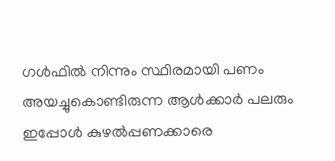ഗള്‍ഫില്‍ നിന്നും സ്ഥിരമായി പണം അയച്ചുകൊണ്ടിരുന്ന ആള്‍ക്കാര്‍ പലരും ഇപ്പോള്‍ കുഴല്‍പ്പണക്കാരെ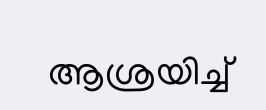ആശ്രയിച്ച്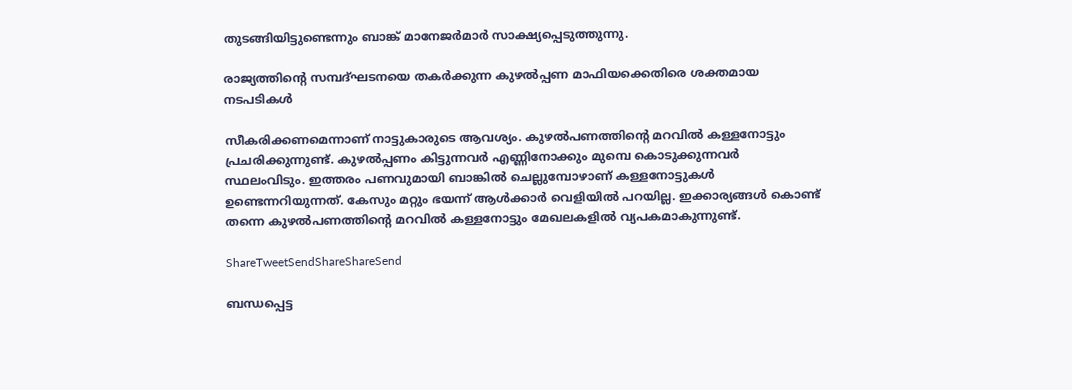തുടങ്ങിയിട്ടുണ്ടെന്നും ബാങ്ക് മാനേജര്‍മാര്‍ സാക്ഷ്യപ്പെടുത്തുന്നു.

രാജ്യത്തിന്റെ സമ്പദ്ഘടനയെ തകര്‍ക്കുന്ന കുഴല്‍പ്പണ മാഫിയക്കെതിരെ ശക്തമായ നടപടികള്‍

സീകരിക്കണമെന്നാണ് നാട്ടുകാരുടെ ആവശ്യം. കുഴല്‍പണത്തിന്റെ മറവില്‍ കള്ളനോട്ടും പ്രചരിക്കുന്നുണ്ട്. കുഴല്‍പ്പണം കിട്ടുന്നവര്‍ എണ്ണിനോക്കും മുമ്പെ കൊടുക്കുന്നവര്‍ സ്ഥലംവിടും. ഇത്തരം പണവുമായി ബാങ്കില്‍ ചെല്ലുമ്പോഴാണ് കള്ളനോട്ടുകള്‍ ഉണ്ടെന്നറിയുന്നത്. കേസും മറ്റും ഭയന്ന് ആള്‍ക്കാര്‍ വെളിയില്‍ പറയില്ല. ഇക്കാര്യങ്ങള്‍ കൊണ്ട് തന്നെ കുഴല്‍പണത്തിന്റെ മറവില്‍ കള്ളനോട്ടും മേഖലകളില്‍ വ്യപകമാകുന്നുണ്ട്.

ShareTweetSendShareShareSend

ബന്ധപ്പെട്ട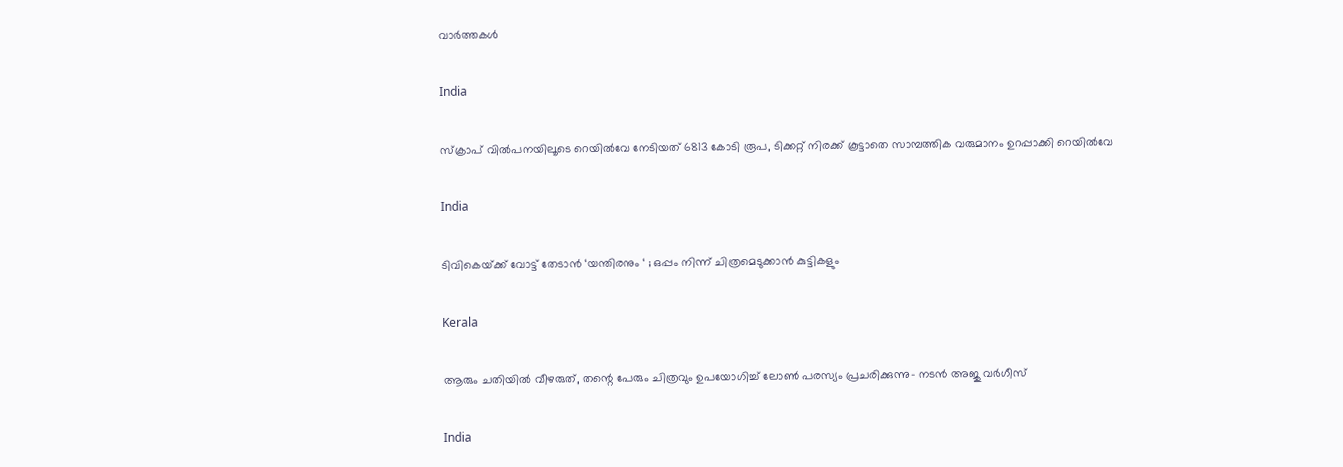വാര്‍ത്തകള്‍

India

സ്ക്രാപ് വില്‍പനയിലൂടെ റെയില്‍വേ നേടിയത് 6813 കോടി രൂപ, ടിക്കറ്റ് നിരക്ക് കൂട്ടാതെ സാമ്പത്തിക വരുമാനം ഉറപ്പാക്കി റെയില്‍വേ

India

ടിവികെയ്‌ക്ക് വോട്ട് തേടാൻ ‘യന്തിരനും ‘ ; ഒപ്പം നിന്ന് ചിത്രമെടുക്കാൻ കുട്ടികളും

Kerala

ആരും ചതിയില്‍ വീഴരുത്, തന്റെ പേരും ചിത്രവും ഉപയോഗിച്ച് ലോണ്‍ പരസ്യം പ്രചരിക്കുന്നു- നടന്‍ അജു വര്‍ഗീസ്

India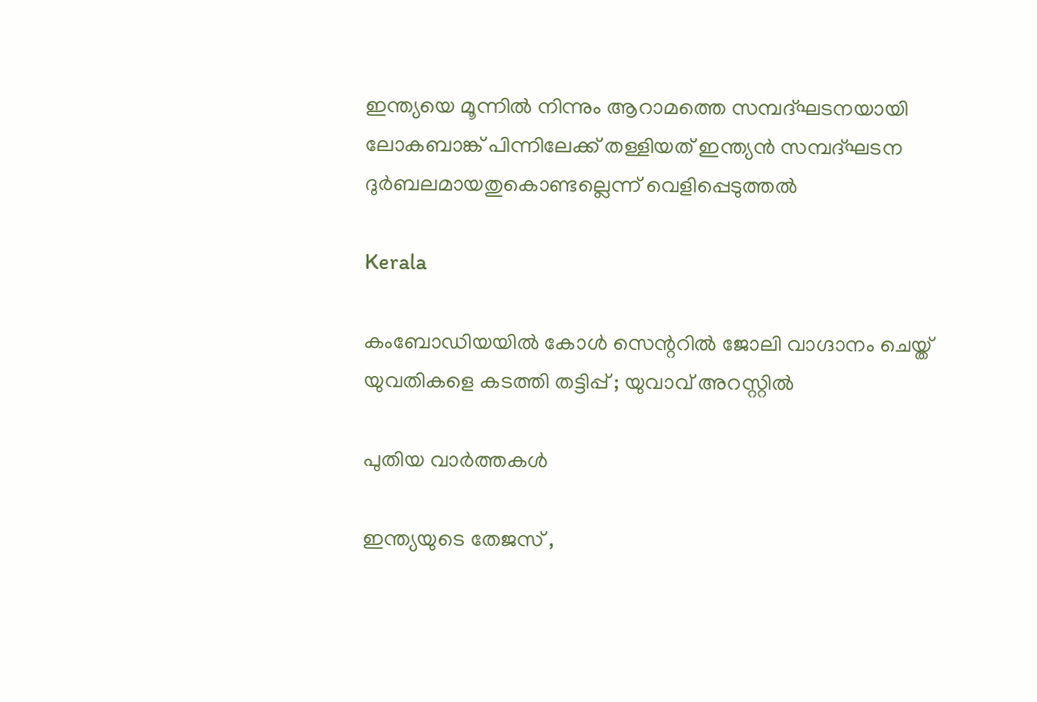ഇന്ത്യയെ മൂന്നില്‍ നിന്നും ആറാമത്തെ സമ്പദ്ഘടനയായി ലോകബാങ്ക് പിന്നിലേക്ക് തള്ളിയത് ഇന്ത്യന്‍ സമ്പദ്ഘടന ദുര്‍ബലമായതുകൊണ്ടല്ലെന്ന് വെളിപ്പെടുത്തല്‍

Kerala

കംബോഡിയയില്‍ കോള്‍ സെന്ററില്‍ ജോലി വാഗ്ദാനം ചെയ്ത് യുവതികളെ കടത്തി തട്ടിപ്പ് ; യുവാവ് അറസ്റ്റില്‍

പുതിയ വാര്‍ത്തകള്‍

ഇന്ത്യയുടെ തേജസ് ,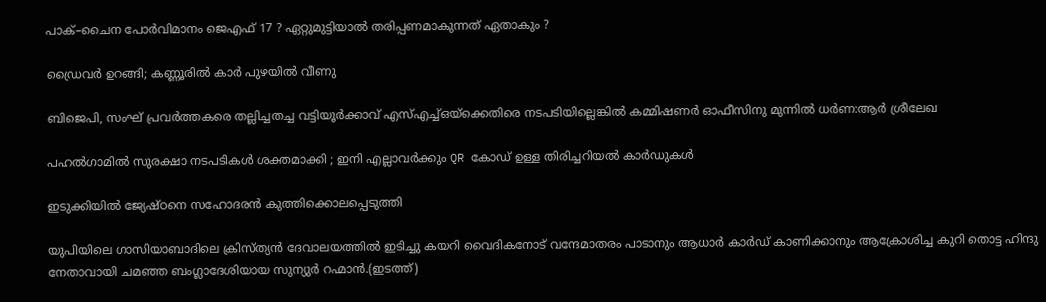പാക്–ചൈന പോര്‍വിമാനം ജെഎഫ് 17 ? ഏറ്റുമുട്ടിയാൽ തരിപ്പണമാകുന്നത് ഏതാകും ?

ഡ്രൈവര്‍ ഉറങ്ങി; കണ്ണൂരില്‍ കാര്‍ പുഴയില്‍ വീണു

ബിജെപി, സംഘ് പ്രവര്‍ത്തകരെ തല്ലിച്ചതച്ച വട്ടിയൂര്‍ക്കാവ് എസ്എച്ച്ഒയ്‌ക്കെതിരെ നടപടിയില്ലെങ്കില്‍ കമ്മിഷണര്‍ ഓഫീസിനു മുന്നില്‍ ധര്‍ണ:ആര്‍ ശ്രീലേഖ

പഹൽഗാമിൽ സുരക്ഷാ നടപടികൾ ശക്തമാക്കി ; ഇനി എല്ലാവർക്കും QR കോഡ് ഉള്ള തിരിച്ചറിയൽ കാർഡുകൾ

ഇടുക്കിയില്‍ ജ്യേഷ്ഠനെ സഹോദരന്‍ കുത്തിക്കൊലപ്പെടുത്തി

യുപിയിലെ ഗാസിയാബാദിലെ ക്രിസ്ത്യന്‍ ദേവാലയത്തില്‍ ഇടിച്ചു കയറി വൈദികനോട് വന്ദേമാതരം പാടാനും ആധാർ കാർഡ് കാണിക്കാനും ആക്രോശിച്ച കുറി തൊട്ട ഹിന്ദു നേതാവായി ചമഞ്ഞ ബംഗ്ലാദേശിയായ സുന്യുര്‍ റഹ്മാന്‍.(ഇടത്ത്)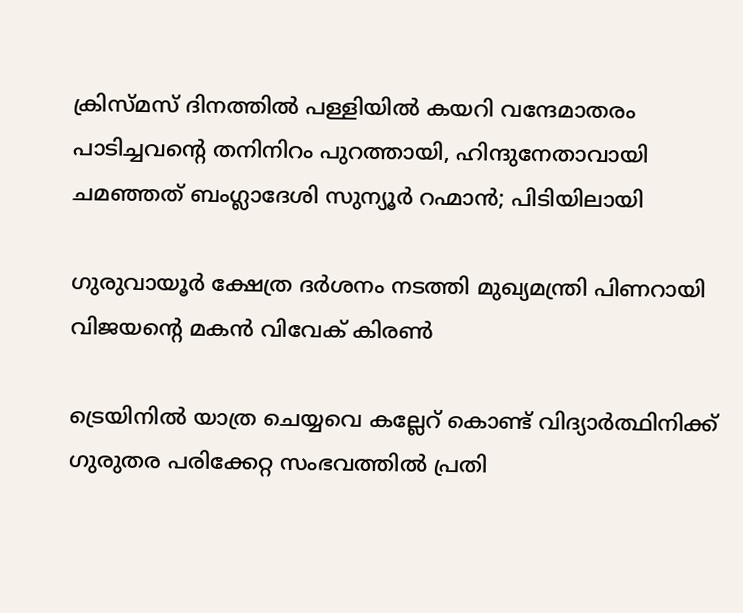ക്രിസ്മസ് ദിനത്തില്‍ പള്ളിയില്‍ കയറി വന്ദേമാതരം പാടിച്ചവന്റെ തനിനിറം പുറത്തായി, ഹിന്ദുനേതാവായി ചമഞ്ഞത് ബംഗ്ലാദേശി സുന്യൂര്‍ റഹ്മാന്‍; പിടിയിലായി

ഗുരുവായൂര്‍ ക്ഷേത്ര ദര്‍ശനം നടത്തി മുഖ്യമന്ത്രി പിണറായി വിജയന്റെ മകന്‍ വിവേക് കിരണ്‍

ട്രെയിനില്‍ യാത്ര ചെയ്യവെ കല്ലേറ് കൊണ്ട് വിദ്യാര്‍ത്ഥിനിക്ക് ഗുരുതര പരിക്കേറ്റ സംഭവത്തില്‍ പ്രതി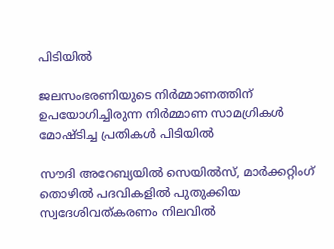പിടിയില്‍

ജലസംഭരണിയുടെ നിർമ്മാണത്തിന് ഉപയോഗിച്ചിരുന്ന നിർമ്മാണ സാമഗ്രികൾ മോഷ്ടിച്ച പ്രതികൾ പിടിയിൽ

സൗദി അറേബ്യയിൽ സെയിൽസ്, മാർക്കറ്റിംഗ് തൊഴിൽ പദവികളിൽ പുതുക്കിയ സ്വദേശിവത്കരണം നിലവിൽ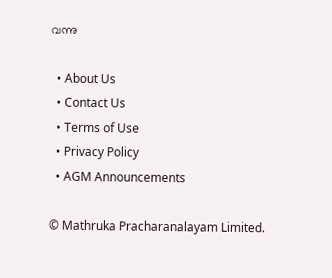വന്നു

  • About Us
  • Contact Us
  • Terms of Use
  • Privacy Policy
  • AGM Announcements

© Mathruka Pracharanalayam Limited.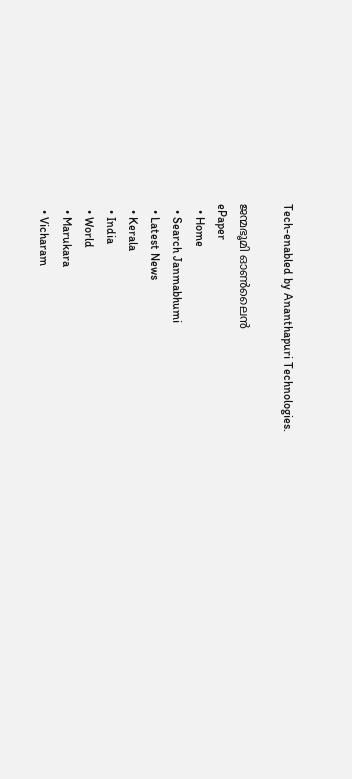Tech-enabled by Ananthapuri Technologies.

ജന്മഭൂമി ഓണ്‍ലൈന്‍
ePaper
  • Home
  • Search Janmabhumi
  • Latest News
  • Kerala
  • India
  • World
  • Marukara
  • Vicharam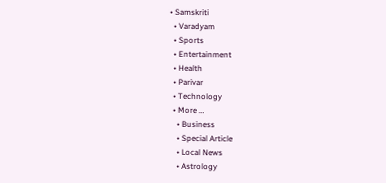• Samskriti
  • Varadyam
  • Sports
  • Entertainment
  • Health
  • Parivar
  • Technology
  • More …
    • Business
    • Special Article
    • Local News
    • Astrology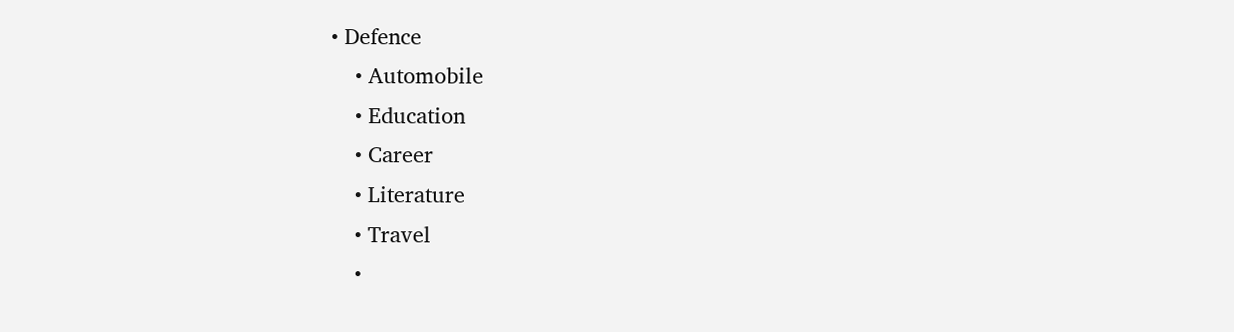• Defence
    • Automobile
    • Education
    • Career
    • Literature
    • Travel
    •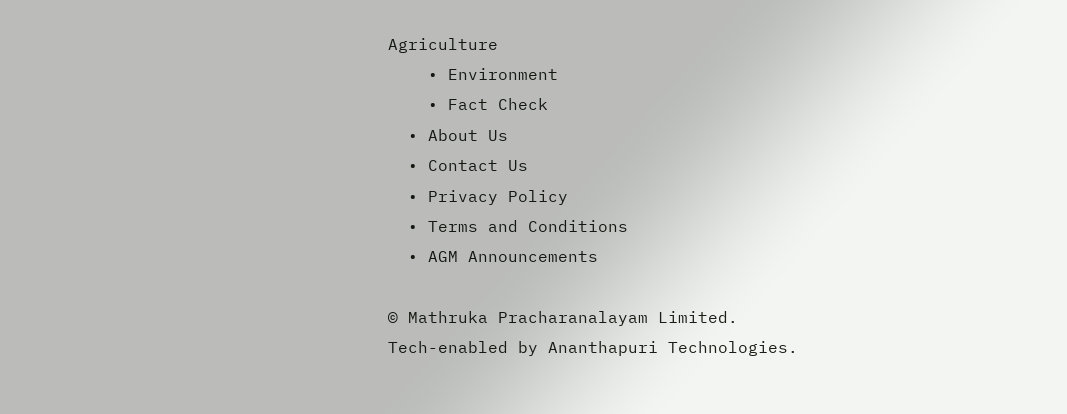Agriculture
    • Environment
    • Fact Check
  • About Us
  • Contact Us
  • Privacy Policy
  • Terms and Conditions
  • AGM Announcements

© Mathruka Pracharanalayam Limited.
Tech-enabled by Ananthapuri Technologies.